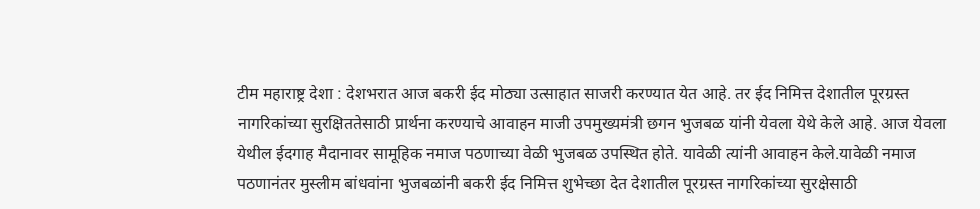टीम महाराष्ट्र देशा : देशभरात आज बकरी ईद मोठ्या उत्साहात साजरी करण्यात येत आहे. तर ईद निमित्त देशातील पूरग्रस्त नागरिकांच्या सुरक्षिततेसाठी प्रार्थना करण्याचे आवाहन माजी उपमुख्यमंत्री छगन भुजबळ यांनी येवला येथे केले आहे. आज येवला येथील ईदगाह मैदानावर सामूहिक नमाज पठणाच्या वेळी भुजबळ उपस्थित होते. यावेळी त्यांनी आवाहन केले.यावेळी नमाज पठणानंतर मुस्लीम बांधवांना भुजबळांनी बकरी ईद निमित्त शुभेच्छा देत देशातील पूरग्रस्त नागरिकांच्या सुरक्षेसाठी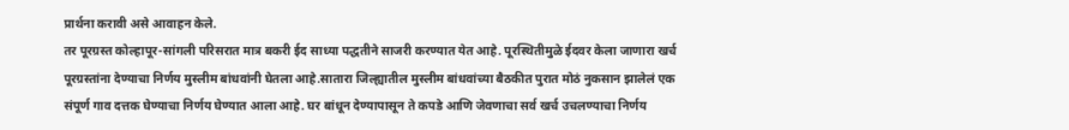प्रार्थना करावी असे आवाहन केले.
तर पूरग्रस्त कोल्हापूर-सांगली परिसरात मात्र बकरी ईद साध्या पद्धतीने साजरी करण्यात येत आहे. पूरस्थितीमुळे ईदवर केला जाणारा खर्च पूरग्रस्तांना देण्याचा निर्णय मुस्लीम बांधवांनी घेतला आहे.सातारा जिल्ह्यातील मुस्लीम बांधवांच्या बैठकीत पुरात मोठं नुकसान झालेलं एक संपूर्ण गाव दत्तक घेण्याचा निर्णय घेण्यात आला आहे. घर बांधून देण्यापासून ते कपडे आणि जेवणाचा सर्व खर्च उचलण्याचा निर्णय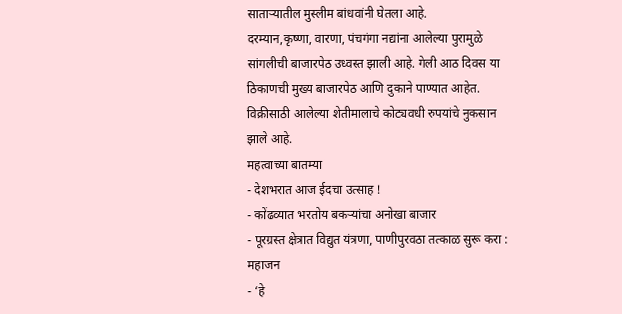साताऱ्यातील मुस्लीम बांधवांनी घेतला आहे.
दरम्यान,कृष्णा, वारणा, पंचगंगा नद्यांना आलेल्या पुरामुळे सांगलीची बाजारपेठ उध्वस्त झाली आहे. गेली आठ दिवस या ठिकाणची मुख्य बाजारपेठ आणि दुकाने पाण्यात आहेत. विक्रीसाठी आलेल्या शेतीमालाचे कोट्यवधी रुपयांचे नुकसान झाले आहे.
महत्वाच्या बातम्या
- देशभरात आज ईदचा उत्साह !
- कोंढव्यात भरतोय बकऱ्यांचा अनोखा बाजार
- पूरग्रस्त क्षेत्रात विद्युत यंत्रणा, पाणीपुरवठा तत्काळ सुरू करा : महाजन
- ‘हे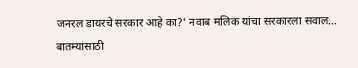जनरल डायरचे सरकार आहे का?’ नवाब मलिक यांचा सरकारला सवाल…
बातम्यांसाठी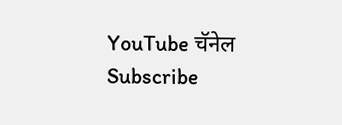YouTube चॅनेल Subscribe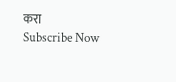करा
Subscribe Now